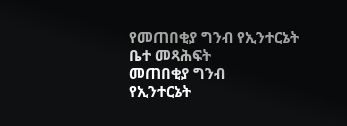የመጠበቂያ ግንብ የኢንተርኔት ቤተ መጻሕፍት
መጠበቂያ ግንብ
የኢንተርኔት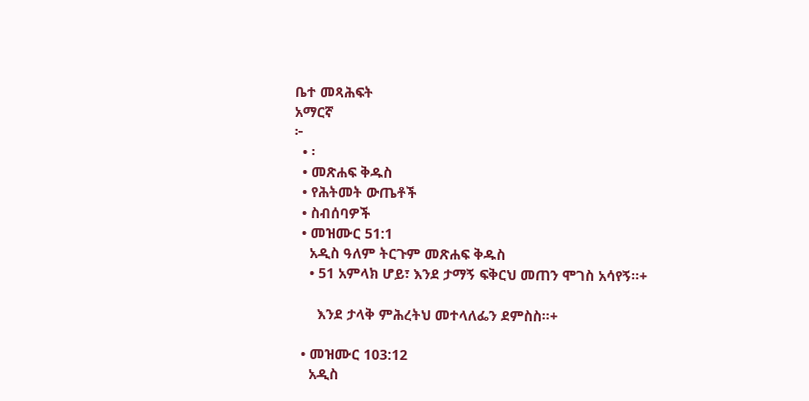ቤተ መጻሕፍት
አማርኛ
፦
  • ፡
  • መጽሐፍ ቅዱስ
  • የሕትመት ውጤቶች
  • ስብሰባዎች
  • መዝሙር 51:1
    አዲስ ዓለም ትርጉም መጽሐፍ ቅዱስ
    • 51 አምላክ ሆይ፣ እንደ ታማኝ ፍቅርህ መጠን ሞገስ አሳየኝ።+

      እንደ ታላቅ ምሕረትህ መተላለፌን ደምስስ።+

  • መዝሙር 103:12
    አዲስ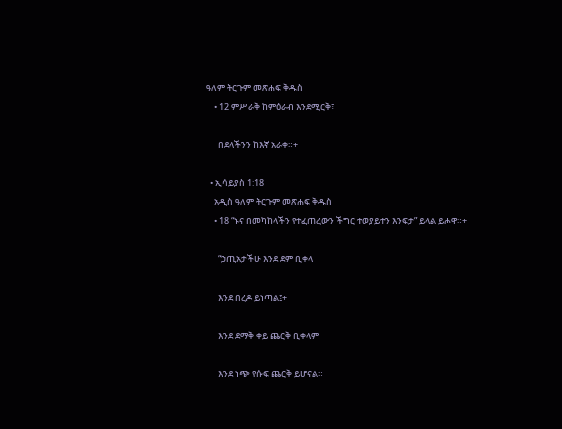ዓለም ትርጉም መጽሐፍ ቅዱስ
    • 12 ምሥራቅ ከምዕራብ እንደሚርቅ፣

      በደላችንን ከእኛ አራቀ።+

  • ኢሳይያስ 1:18
    አዲስ ዓለም ትርጉም መጽሐፍ ቅዱስ
    • 18 “ኑና በመካከላችን የተፈጠረውን ችግር ተወያይተን እንፍታ” ይላል ይሖዋ።+

      “ኃጢአታችሁ እንደ ደም ቢቀላ

      እንደ በረዶ ይነጣል፤+

      እንደ ደማቅ ቀይ ጨርቅ ቢቀላም

      እንደ ነጭ የሱፍ ጨርቅ ይሆናል።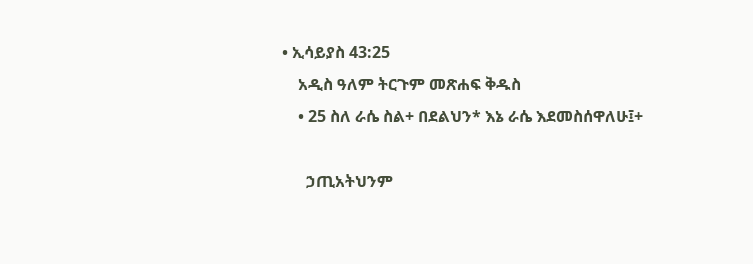• ኢሳይያስ 43:25
    አዲስ ዓለም ትርጉም መጽሐፍ ቅዱስ
    • 25 ስለ ራሴ ስል+ በደልህን* እኔ ራሴ እደመስሰዋለሁ፤+

      ኃጢአትህንም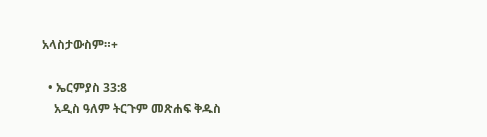አላስታውስም።+

  • ኤርምያስ 33:8
    አዲስ ዓለም ትርጉም መጽሐፍ ቅዱስ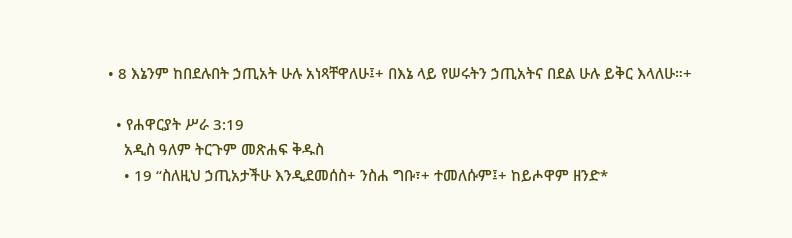• 8 እኔንም ከበደሉበት ኃጢአት ሁሉ አነጻቸዋለሁ፤+ በእኔ ላይ የሠሩትን ኃጢአትና በደል ሁሉ ይቅር እላለሁ።+

  • የሐዋርያት ሥራ 3:19
    አዲስ ዓለም ትርጉም መጽሐፍ ቅዱስ
    • 19 “ስለዚህ ኃጢአታችሁ እንዲደመሰስ+ ንስሐ ግቡ፣+ ተመለሱም፤+ ከይሖዋም ዘንድ*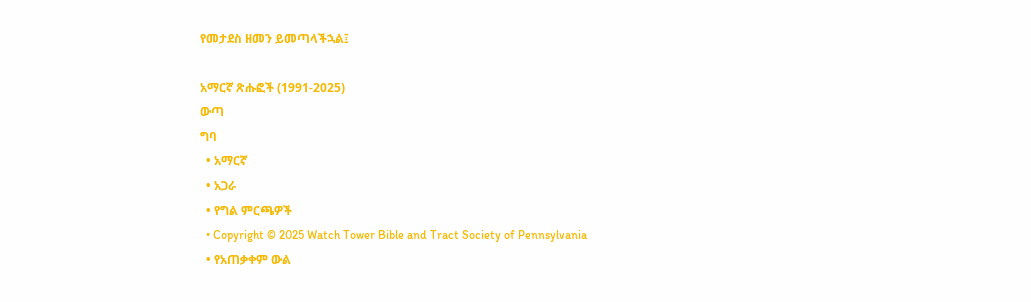የመታደስ ዘመን ይመጣላችኋል፤

አማርኛ ጽሑፎች (1991-2025)
ውጣ
ግባ
  • አማርኛ
  • አጋራ
  • የግል ምርጫዎች
  • Copyright © 2025 Watch Tower Bible and Tract Society of Pennsylvania
  • የአጠቃቀም ውል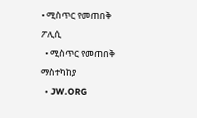• ሚስጥር የመጠበቅ ፖሊሲ
  • ሚስጥር የመጠበቅ ማስተካከያ
  • JW.ORG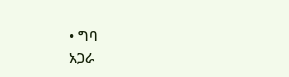• ግባ
አጋራ